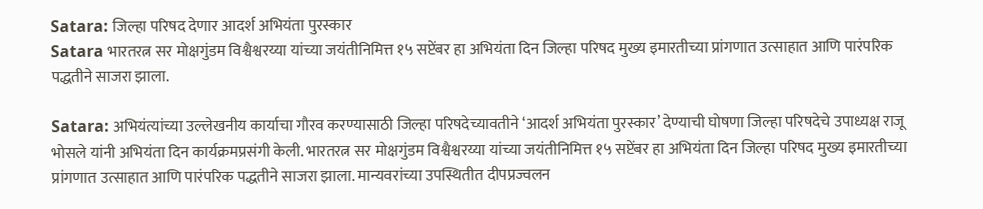Satara: जिल्हा परिषद देणार आदर्श अभियंता पुरस्कार
Satara भारतरत्न सर मोक्षगुंडम विश्वैश्वरय्या यांच्या जयंतीनिमित्त १५ सप्टेंबर हा अभियंता दिन जिल्हा परिषद मुख्य इमारतीच्या प्रांगणात उत्साहात आणि पारंपरिक पद्धतीने साजरा झाला.

Satara: अभियंत्यांच्या उल्लेखनीय कार्याचा गौरव करण्यासाठी जिल्हा परिषदेच्यावतीने ‘आदर्श अभियंता पुरस्कार’ देण्याची घोषणा जिल्हा परिषदेचे उपाध्यक्ष राजू भोसले यांनी अभियंता दिन कार्यक्रमप्रसंगी केली. भारतरत्न सर मोक्षगुंडम विश्वैश्वरय्या यांच्या जयंतीनिमित्त १५ सप्टेंबर हा अभियंता दिन जिल्हा परिषद मुख्य इमारतीच्या प्रांगणात उत्साहात आणि पारंपरिक पद्धतीने साजरा झाला. मान्यवरांच्या उपस्थितीत दीपप्रज्वलन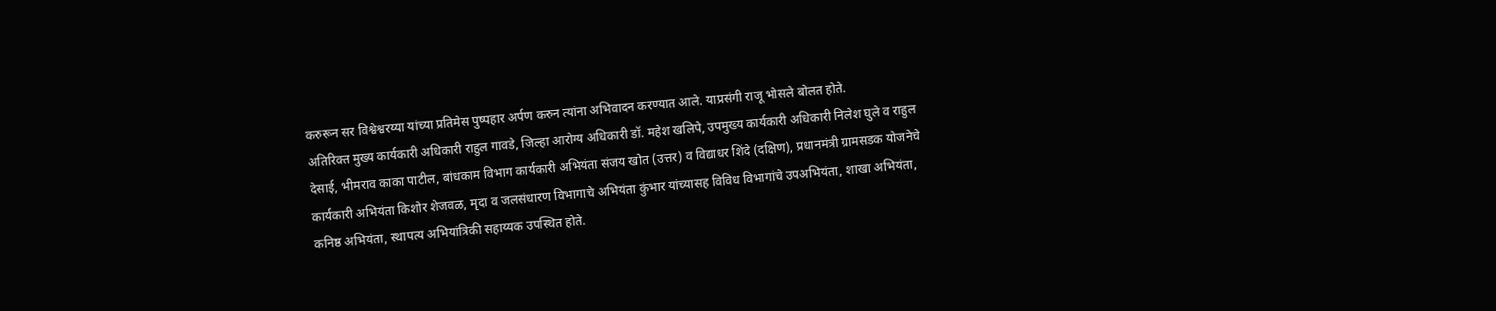करुरून सर विश्वेश्वरय्या यांच्या प्रतिमेस पुष्पहार अर्पण करुन त्यांना अभिवादन करण्यात आले. याप्रसंगी राजू भोसले बोलत होते.
अतिरिक्त मुख्य कार्यकारी अधिकारी राहुल गावडे, जिल्हा आरोग्य अधिकारी डॉ. महेश खलिपे, उपमुख्य कार्यकारी अधिकारी निलेश घुले व राहुल देसाई, भीमराव काका पाटील, बांधकाम विभाग कार्यकारी अभियंता संजय खोत (उत्तर) व विद्याधर शिंदे (दक्षिण), प्रधानमंत्री ग्रामसडक योजनेचे कार्यकारी अभियंता किशोर शेजवळ, मृदा व जलसंधारण विभागाचे अभियंता कुंभार यांच्यासह विविध विभागांचे उपअभियंता, शाखा अभियंता, कनिष्ठ अभियंता, स्थापत्य अभियांत्रिकी सहाय्यक उपस्थित होते.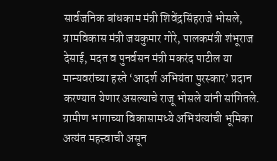सार्वजनिक बांधकाम मंत्री शिवेंद्रसिंहराजे भोसले, ग्रामविकास मंत्री जयकुमार गोरे, पालकमंत्री शंभूराज देसाई, मदत व पुनर्वसन मंत्री मकरंद पाटील या मान्यवरांच्या हस्ते ‘आदर्श अभियंता पुरस्कार’ प्रदान करण्यात येणार असल्याचे राजू भोसले यांनी सांगितले. ग्रामीण भागाच्या विकासामध्ये अभियंत्यांची भूमिका अत्यंत महत्त्वाची असून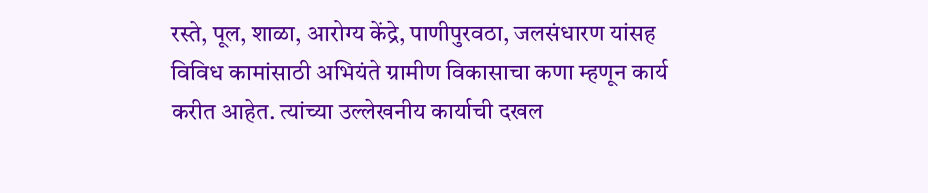रस्ते, पूल, शाळा, आरोग्य केंद्रे, पाणीपुरवठा, जलसंधारण यांसह विविध कामांसाठी अभियंते ग्रामीण विकासाचा कणा म्हणून कार्य करीत आहेत. त्यांच्या उल्लेखनीय कार्याची दखल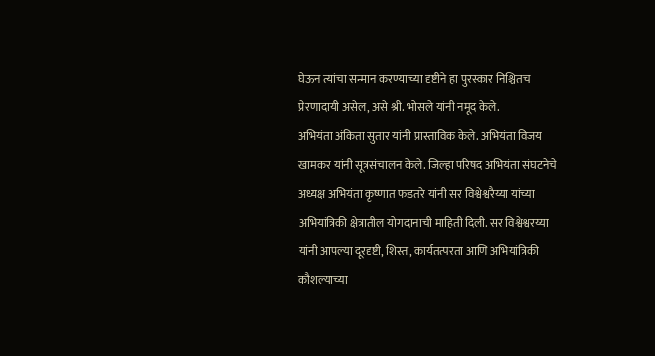घेऊन त्यांचा सन्मान करण्याच्या दृष्टीने हा पुरस्कार निश्चितच प्रेरणादायी असेल, असे श्री. भोसले यांनी नमूद केले.
अभियंता अंकिता सुतार यांनी प्रास्ताविक केले. अभियंता विजय खामकर यांनी सूत्रसंचालन केले. जिल्हा परिषद अभियंता संघटनेचे अध्यक्ष अभियंता कृष्णात फडतरे यांनी सर विश्वेश्वरैय्या यांच्या अभियांत्रिकी क्षेत्रातील योगदानाची माहिती दिली. सर विश्वेश्वरय्या यांनी आपल्या दूरदृष्टी, शिस्त, कार्यतत्परता आणि अभियांत्रिकी कौशल्याच्या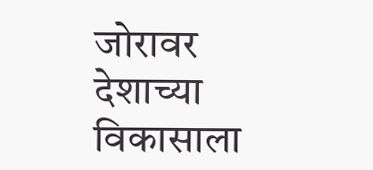जोरावर देशाच्या विकासाला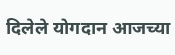दिलेले योगदान आजच्या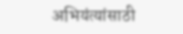अभियंत्यांसाठी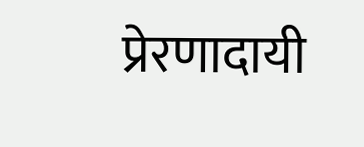प्रेरणादायी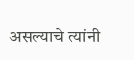असल्याचे त्यांनी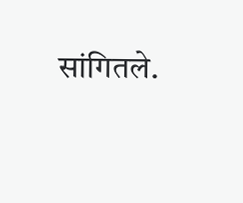सांगितले.